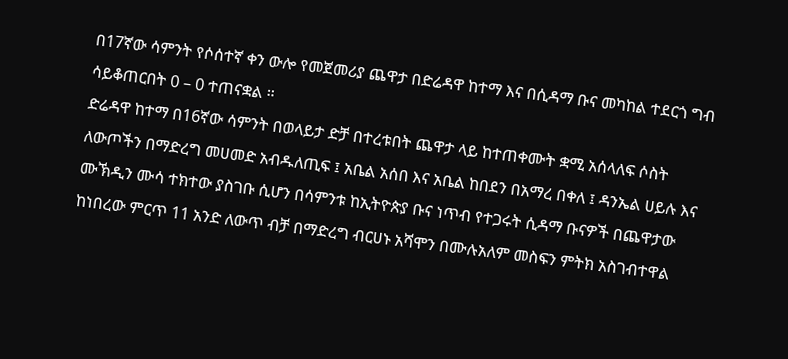በ17ኛው ሳምንት የሶሰተኛ ቀን ውሎ የመጀመሪያ ጨዋታ በድሬዳዋ ከተማ እና በሲዳማ ቡና መካከል ተደርጎ ግብ ሳይቆጠርበት 0 – 0 ተጠናቋል ።
ድሬዳዋ ከተማ በ16ኛው ሳምንት በወላይታ ድቻ በተረቱበት ጨዋታ ላይ ከተጠቀሙት ቋሚ አሰላለፍ ሶስት ለውጦችን በማድረግ መሀመድ አብዱለጢፍ ፤ አቤል አሰበ እና አቤል ከበደን በአማረ በቀለ ፤ ዳንኤል ሀይሉ እና ሙኽዲን ሙሳ ተክተው ያስገቡ ሲሆን በሳምንቱ ከኢትዮጵያ ቡና ነጥብ የተጋሩት ሲዳማ ቡናዎች በጨዋታው ከነበረው ምርጥ 11 አንድ ለውጥ ብቻ በማድረግ ብርሀኑ አሻሞን በሙሉአለም መስፍን ምትክ አስገብተዋል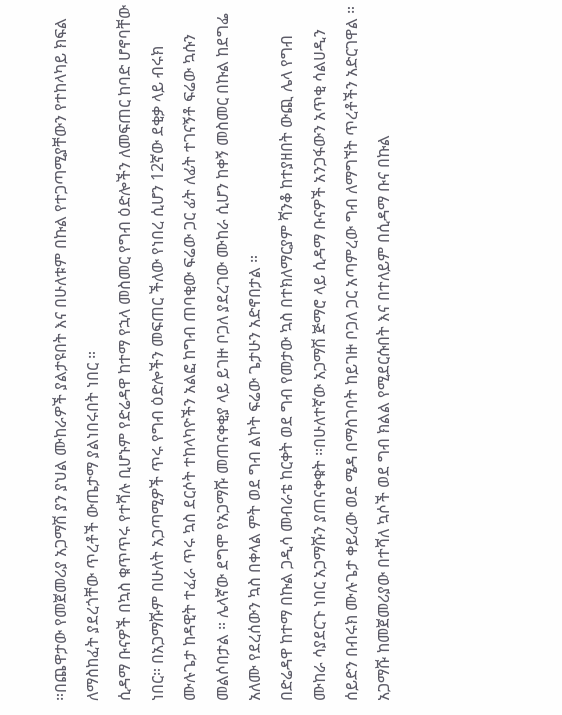።በጨዋታው የመጀመሪያ አጋማሽ ያን ያህል ሙከራዎች ያልታዩበት እና በሁለቱም በኩል የተጋጣሚያቸውን የተከላካይ ክፍል ለማስከፈት ያደረጎቸው ጥረቶች ውጤታማ ያልነበሩበት ነበር ።
ሲዳማ ቡናዎች በኳስ ቁጥጥሩ የተሻሉ ቢሆኑም የድሬዳዋ ከተማ የኋላ መስመር የግብ ዕድሎችን ለመፍጠር ከባድ ሆኖባቸው ነበር። በአጋማሹም በሁለት አጋጣሚዎች ጥሩ የግብ ዕድሎችን መፍጠር ችለው የነበረ ሲሆን 12ኛው ደቂቃ ላይ ብሩክ ሙሉጌታ ከዳዊት ተፈራ ጥሩ ኳስ ደርሶት ተከላካዮችን አልፎ ከግብ ጠባቂው ፍሬው ጋር ፊት ለፊት ተገናኝቶ ፍሬው ኳሱን መልሶበታል ። ሌላኛው ደግሞ የአጋማሹ መጠናቀቂያ ላይ ይገዙ ቦጋለ ያደረገው ሙከራ ሲሆን ከቀኝ መስመር በኩል ከደግፌ አለሙ የደረሰውን ኳስ በቀላል ምት ወደ ግብ ልኮት ፍሬው ጌታሁን አድኖበታል ።
በድሬዳዋ ከተማ በኩል ጋዲሳ መብራቴ ከርቀት ወደ ግብ የመታው ኳስ በተክለማርያም ሻንቆ ከተያዘበት ውጪ ሌላ የግብ ሙከራ ሳያደርጉ ነበር አጋማሹን ያጠናቀቁት ።በሁለተኛው አጋማሽ ጅማሮ ላይ ሲዳማ ቡናዎች አንጋፋውን አጥቂ ሳልሀዲን ሰይድን በብሩክ ሙሉጌታ ቀይረው ወደ ሜዳ በማስገባት ከይገዙ ቦጋለ ጋር አጣምረው ግብ ለማግኘት ጥረቶችን አድርገዋል ። አጋማሹ ከመጀመሪያው በተሻለ ኳሶች ወደ ግብ ክልል የሚደርሱበት እና በተለይም በሲዳማ ቡና በኩል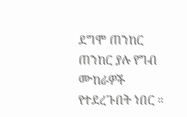ደግሞ ጠንከር ጠንከር ያሉ የግብ ሙከራዎች የተደረጉበት ነበር ።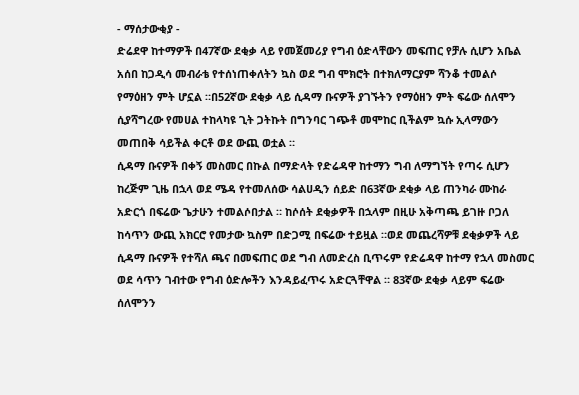- ማሰታውቂያ -
ድሬደዋ ከተማዎች በ47ኛው ደቂቃ ላይ የመጀመሪያ የግብ ዕድላቸውን መፍጠር የቻሉ ሲሆን አቤል አሰበ ከጋዲሳ መብራቴ የተሰነጠቀለትን ኳስ ወደ ግብ ሞክሮት በተክለማርያም ሻንቆ ተመልሶ የማዕዘን ምት ሆኗል ።በ52ኛው ደቂቃ ላይ ሲዳማ ቡናዎች ያገኙትን የማዕዘን ምት ፍሬው ሰለሞን ሲያሻግረው የመሀል ተከላካዩ ጊት ጋትኩት በግንባር ገጭቶ መሞከር ቢችልም ኳሱ ኢላማውን መጠበቅ ሳይችል ቀርቶ ወደ ውጪ ወቷል ።
ሲዳማ ቡናዎች በቀኝ መስመር በኩል በማድላት የድሬዳዋ ከተማን ግብ ለማግኘት የጣሩ ሲሆን ከረጅም ጊዜ በኋላ ወደ ሜዳ የተመለሰው ሳልሀዲን ሰይድ በ63ኛው ደቂቃ ላይ ጠንካራ ሙከራ አድርጎ በፍሬው ጌታሁን ተመልሶበታል ። ከሶሰት ደቂቃዎች በኋላም በዚሁ አቅጣጫ ይገዙ ቦጋለ ከሳጥን ውጪ አክርሮ የመታው ኳስም በድጋሚ በፍሬው ተይዟል ።ወደ መጨረሻዎቹ ደቂቃዎች ላይ ሲዳማ ቡናዎች የተሻለ ጫና በመፍጠር ወደ ግብ ለመድረስ ቢጥሩም የድሬዳዋ ከተማ የኋላ መስመር ወደ ሳጥን ገብተው የግብ ዕድሎችን እንዳይፈጥሩ አድርጓቸዋል ። 83ኛው ደቂቃ ላይም ፍሬው ሰለሞንን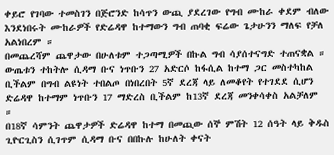ቀይሮ የገባው ተመስገን በጅሮንድ ከሳጥን ውጪ ያደረገው የግብ ሙከራ ቀደም ብለው እንደነበሩት ሙከራዎች የድሬዳዋ ከተማውን ግብ ጠባቂ ፍሬው ጌታሁንን ማለፍ የቻለ አልነበረም ።
በመጨረሻም ጨዋታው በሁለቱም ተጋጣሚዎች በኩል ግብ ሳያሰተናግድ ተጠናቋል ።
ውጤቱን ተከትሎ ሲዳማ ቡና ነጥቡን 27 አድርሶ ከፋሲል ከተማ ጋር መስተካከል ቢችልም በግብ ልዩነት ተበልጦ በነበረበት 5ኛ ደረጃ ላይ ለመቆየት የተገደደ ሲሆን ድሬዳዋ ከተማም ነጥቡን 17 ማድረስ ቢችልም ከ13ኛ ደረጃ መንቀሳቀስ አልቻለም ።
በ18ኛ ሳምንት ጨዋታዎች ድሬዳዋ ከተማ በመጪው ሰኞ ምሽት 12 ሰዓት ላይ ቅዱስ ጊዮርጊስን ሲገጥም ሲዳማ ቡና በበኩሉ ከሁለት ቀናት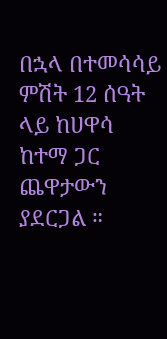በኋላ በተመሳሳይ ምሽት 12 ሰዓት ላይ ከሀዋሳ ከተማ ጋር ጨዋታውን ያደርጋል ።